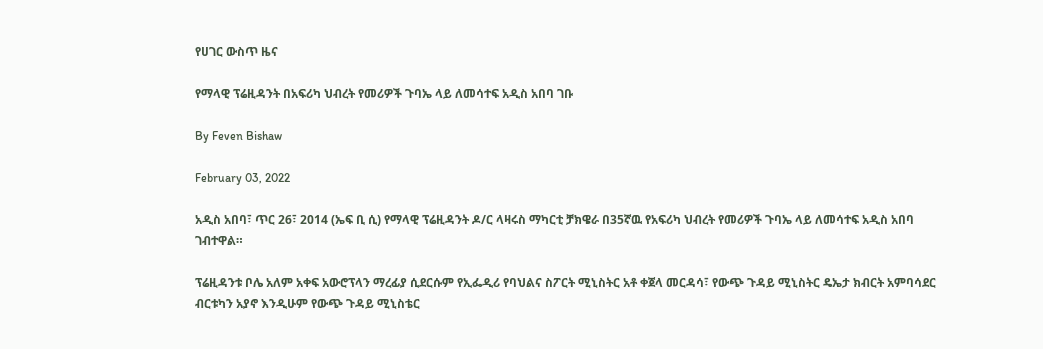የሀገር ውስጥ ዜና

የማላዊ ፕሬዚዳንት በአፍሪካ ህብረት የመሪዎች ጉባኤ ላይ ለመሳተፍ አዲስ አበባ ገቡ

By Feven Bishaw

February 03, 2022

አዲስ አበባ፣ ጥር 26፣ 2014 (ኤፍ ቢ ሲ) የማላዊ ፕሬዚዳንት ዶ/ር ላዛሩስ ማካርቲ ቻክዌራ በ35ኛዉ የአፍሪካ ህብረት የመሪዎች ጉባኤ ላይ ለመሳተፍ አዲስ አበባ ገብተዋል።

ፕሬዚዳንቱ ቦሌ አለም አቀፍ አውሮፕላን ማረፊያ ሲደርሱም የኢፌዲሪ የባህልና ስፖርት ሚኒስትር አቶ ቀጀላ መርዳሳ፣ የውጭ ጉዳይ ሚኒስትር ዴኤታ ክብርት አምባሳደር ብርቱካን አያኖ እንዲሁም የውጭ ጉዳይ ሚኒስቴር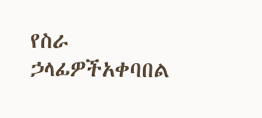የስራ ኃላፊዎችአቀባበል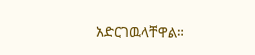አድርገዉላቸዋል።